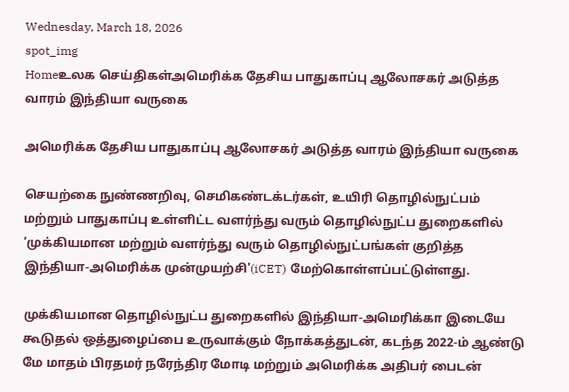Wednesday, March 18, 2026
spot_img
Homeஉலக செய்திகள்அமெரிக்க தேசிய பாதுகாப்பு ஆலோசகர் அடுத்த வாரம் இந்தியா வருகை

அமெரிக்க தேசிய பாதுகாப்பு ஆலோசகர் அடுத்த வாரம் இந்தியா வருகை

செயற்கை நுண்ணறிவு, செமிகண்டக்டர்கள், உயிரி தொழில்நுட்பம் மற்றும் பாதுகாப்பு உள்ளிட்ட வளர்ந்து வரும் தொழில்நுட்ப துறைகளில் ‘முக்கியமான மற்றும் வளர்ந்து வரும் தொழில்நுட்பங்கள் குறித்த இந்தியா-அமெரிக்க முன்முயற்சி'(iCET) மேற்கொள்ளப்பட்டுள்ளது.

முக்கியமான தொழில்நுட்ப துறைகளில் இந்தியா-அமெரிக்கா இடையே கூடுதல் ஒத்துழைப்பை உருவாக்கும் நோக்கத்துடன், கடந்த 2022-ம் ஆண்டு மே மாதம் பிரதமர் நரேந்திர மோடி மற்றும் அமெரிக்க அதிபர் பைடன்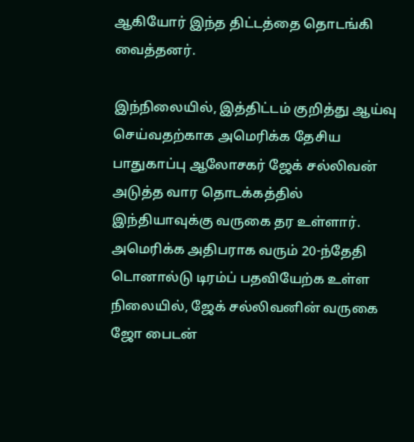ஆகியோர் இந்த திட்டத்தை தொடங்கி வைத்தனர்.

இந்நிலையில், இத்திட்டம் குறித்து ஆய்வு செய்வதற்காக அமெரிக்க தேசிய பாதுகாப்பு ஆலோசகர் ஜேக் சல்லிவன் அடுத்த வார தொடக்கத்தில் இந்தியாவுக்கு வருகை தர உள்ளார். அமெரிக்க அதிபராக வரும் 20-ந்தேதி டொனால்டு டிரம்ப் பதவியேற்க உள்ள நிலையில், ஜேக் சல்லிவனின் வருகை ஜோ பைடன்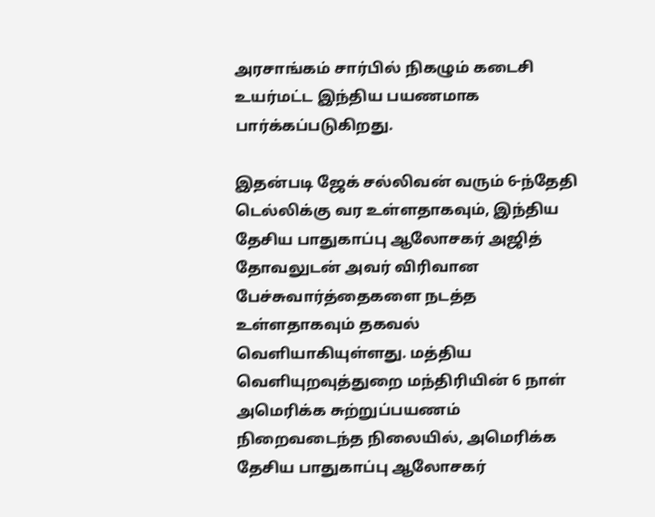அரசாங்கம் சார்பில் நிகழும் கடைசி உயர்மட்ட இந்திய பயணமாக பார்க்கப்படுகிறது.

இதன்படி ஜேக் சல்லிவன் வரும் 6-ந்தேதி டெல்லிக்கு வர உள்ளதாகவும், இந்திய தேசிய பாதுகாப்பு ஆலோசகர் அஜித் தோவலுடன் அவர் விரிவான பேச்சுவார்த்தைகளை நடத்த உள்ளதாகவும் தகவல் வெளியாகியுள்ளது. மத்திய வெளியுறவுத்துறை மந்திரியின் 6 நாள் அமெரிக்க சுற்றுப்பயணம் நிறைவடைந்த நிலையில், அமெரிக்க தேசிய பாதுகாப்பு ஆலோசகர்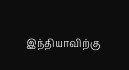இந்தியாவிற்கு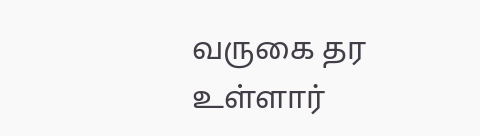வருகை தர உள்ளார்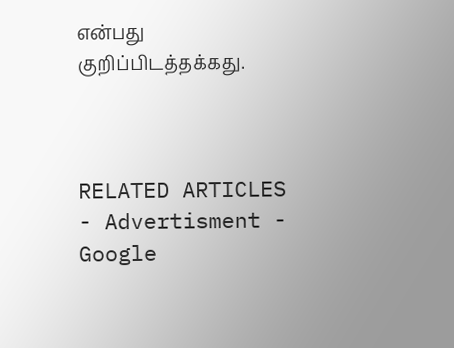என்பது குறிப்பிடத்தக்கது.



RELATED ARTICLES
- Advertisment -
Google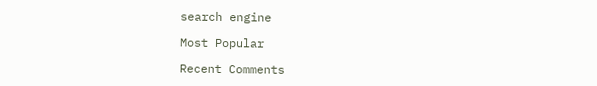search engine

Most Popular

Recent Comments